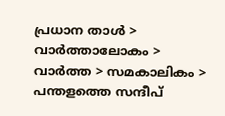പ്രധാന താള്‍ > വാര്‍ത്താലോകം > വാര്‍ത്ത > സമകാലികം > പന്തളത്തെ സന്ദീപ്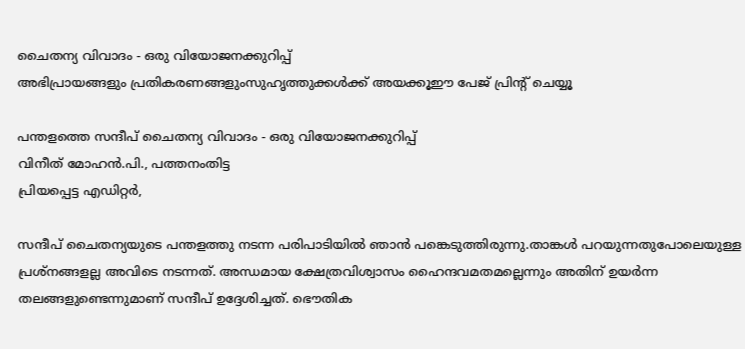ചൈതന്യ വിവാദം - ഒരു വിയോജനക്കുറിപ്പ്
അഭിപ്രായങ്ങളും പ്രതികരണങ്ങളുംസുഹൃത്തുക്കള്‍ക്ക് അയക്കൂഈ പേജ് പ്രിന്‍റ് ചെയ്യൂ

പന്തളത്തെ സന്ദീപ് ചൈതന്യ വിവാദം - ഒരു വിയോജനക്കുറിപ്പ്
വിനീത് മോഹന്‍.പി., പത്തനംതിട്ട
പ്രിയപ്പെട്ട എഡിറ്റര്‍,

സന്ദീപ് ചൈതന്യയുടെ പന്തളത്തു നടന്ന പരിപാടിയില്‍ ഞാന്‍ പങ്കെടുത്തിരുന്നു.താങ്കള്‍ പറയുന്നതുപോലെയുള്ള പ്രശ്നങ്ങളല്ല അവിടെ നടന്നത്. അന്ധമായ ക്ഷേത്രവിശ്വാസം ഹൈന്ദവമതമല്ലെന്നും അതിന് ഉയര്‍ന്ന തലങ്ങളുണ്ടെന്നുമാണ്‌ സന്ദീപ് ഉദ്ദേശിച്ചത്. ഭൌതിക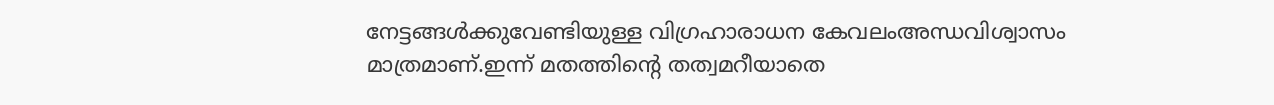നേട്ടങ്ങള്‍ക്കുവേണ്ടിയുള്ള വിഗ്രഹാരാധന കേവലംഅന്ധവിശ്വാസം മാത്രമാണ്‌.ഇന്ന് മതത്തിന്‍റെ തത്വമറീയാതെ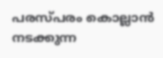പരസ്പരം കൊല്ലാന്‍ നടക്കുന്ന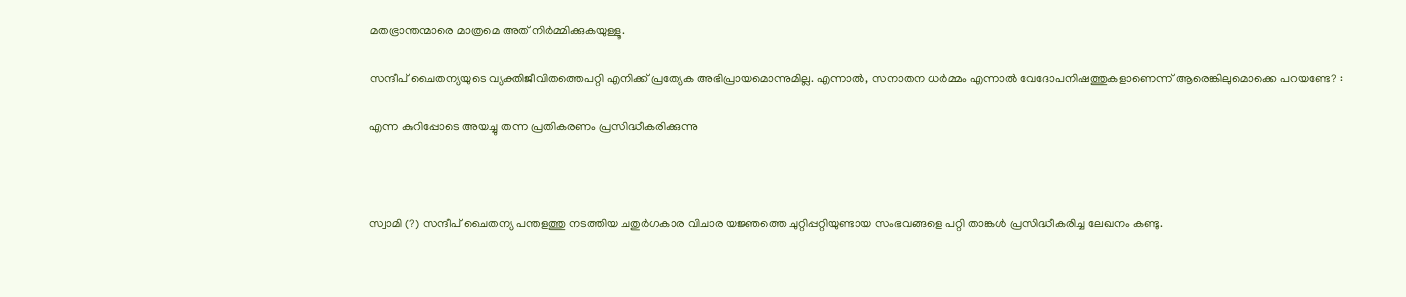മതഭ്രാന്തന്മാരെ മാത്രമെ അത് നിര്‍മ്മിക്കുകയുള്ളൂ.

സന്ദീപ് ചൈതന്യയുടെ വ്യക്തിജീവിതത്തെപറ്റി എനിക്ക് പ്രത്യേക അഭിപ്രായമൊന്നുമില്ല. എന്നാല്‍, സനാതന ധര്‍മ്മം എന്നാല്‍ വേദോപനിഷത്തുകളാണെന്ന് ആരെങ്കിലുമൊക്കെ പറയണ്ടേ? :

എന്ന കുറിപ്പോടെ അയച്ചു തന്ന പ്രതികരണം പ്രസിദ്ധീകരിക്കുന്നു



സ്വാമി (?) സന്ദീപ് ചൈതന്യ പന്തളത്തു നടത്തിയ ചതുര്‍ഗകാര വിചാര യജ്ഞത്തെ ചുറ്റിപ്പറ്റിയുണ്ടായ സംഭവങ്ങളെ പറ്റി താങ്കള്‍‌ പ്രസിദ്ധീകരിച്ച ലേഖനം കണ്ടു.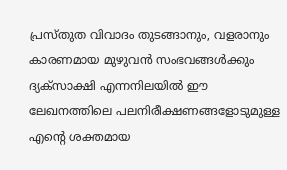പ്രസ്തുത വിവാദം തുടങ്ങാനും, വളരാനും കാരണമായ മുഴുവന്‍‌ സംഭവങ്ങള്‍ക്കും ദ്യക്‍സാക്ഷി എന്നനിലയില്‍‌ ഈ ലേഖനത്തിലെ പലനിരീക്ഷണങ്ങളോടുമുള്ള എന്‍റെ ശക്തമായ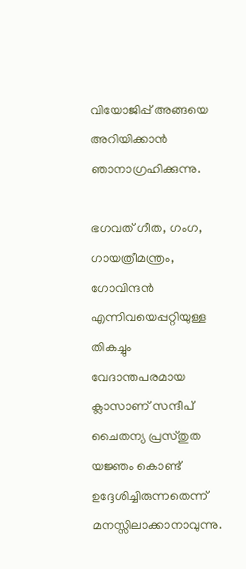വിയോജിപ്പ് അങ്ങയെ അറിയിക്കാന്‍‌ ഞാനാഗ്രഹിക്കുന്നു.

ഭഗവത് ഗീത, ഗംഗ, ഗായത്രീമന്ത്രം, ഗോവിന്ദന്‍‌ എന്നിവയെപ്പറ്റിയുള്ള തികച്ചും വേദാന്തപരമായ ക്ലാസാണ് സന്ദീപ് ചൈതന്യ പ്രസ്തുത യജ്ഞം കൊണ്ട് ഉദ്ദേശിച്ചിരുന്നതെന്ന് മനസ്സിലാക്കാനാവുന്നു.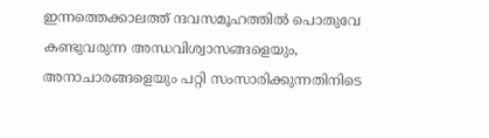ഇന്നത്തെക്കാലത്ത് ന്ദവസമൂഹത്തില്‍‌ പൊതുവേ കണ്ടുവരുന്ന അന്ധവിശ്വാസങ്ങളെയും, അനാചാരങ്ങളെയും‌ പറ്റി സംസാരിക്കുന്നതിനിടെ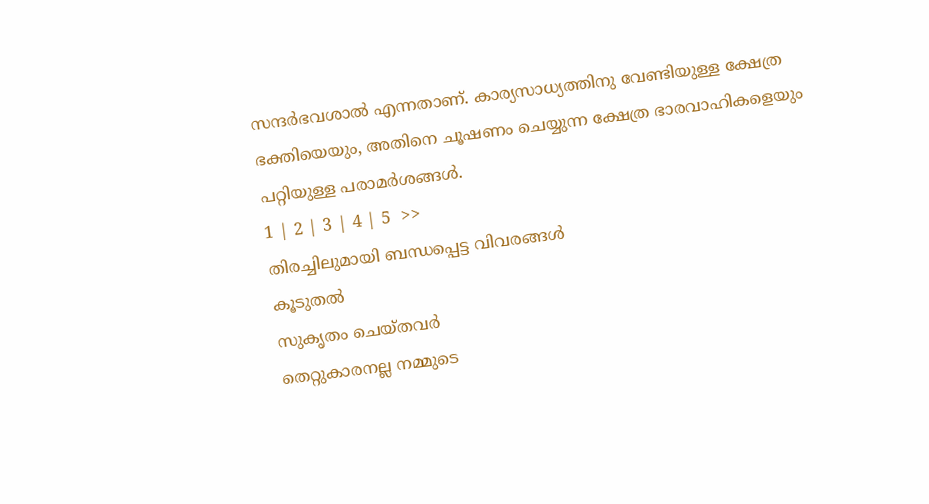സന്ദര്‍ഭവശാല്‍‌ എന്നതാണ്. കാര്യസാധ്യത്തിനു വേണ്ടിയുള്ള ക്ഷേത്ര ഭക്തിയെയും, അതിനെ ചൂഷണം ചെയ്യുന്ന ക്ഷേത്ര ഭാരവാഹികളെയും‌ പറ്റിയുള്ള പരാമര്‍ശങ്ങള്‍‌.
1 | 2 | 3 | 4 | 5  >>
തിരച്ചിലുമായി ബന്ധപ്പെട്ട വിവരങ്ങള്‍
കൂടുതല്‍
സുകൃതം ചെയ്തവര്‍
തെറ്റുകാരനല്ല നമ്മുടെ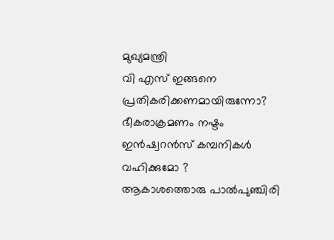മുഖ്യമന്ത്രി
വി എസ് ഇങ്ങനെ പ്രതികരിക്കണമായിരുന്നോ?
ഭീകരാക്രമണം നഷ്ടം ഇന്‍ഷ്വറന്‍സ് കമ്പനികള്‍ വഹിക്കുമോ ?
ആകാശത്തൊരു പാല്‍പുഞ്ചിരി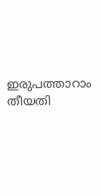ഇരുപത്താറാം തീയതി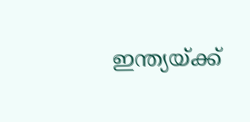ഇന്ത്യയ്ക്ക്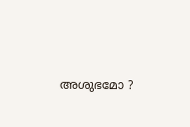അശുഭമോ ?